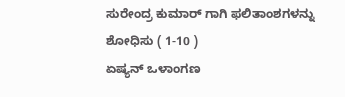ಸುರೇಂದ್ರ ಕುಮಾರ್ ಗಾಗಿ ಫಲಿತಾಂಶಗಳನ್ನು ಶೋಧಿಸು ( 1-10 )
ಏಷ್ಯನ್ ಒಳಾಂಗಣ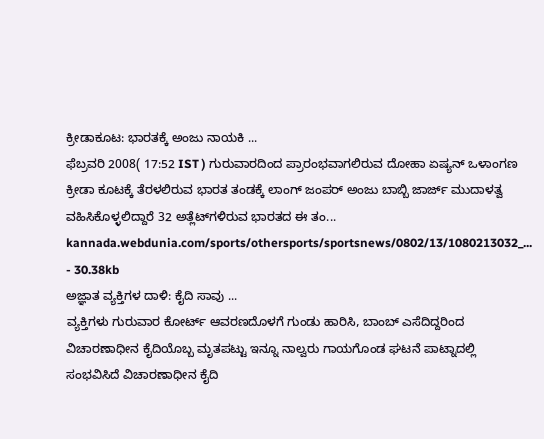ಕ್ರೀಡಾಕೂಟ: ಭಾರತಕ್ಕೆ ಅಂಜು ನಾಯಕಿ ...
ಫೆಬ್ರವರಿ 2008( 17:52 IST ) ಗುರುವಾರದಿಂದ ಪ್ರಾರಂಭವಾಗಲಿರುವ ದೋಹಾ ಏಷ್ಯನ್ ಒಳಾಂಗಣ ಕ್ರೀಡಾ ಕೂಟಕ್ಕೆ ತೆರಳಲಿರುವ ಭಾರತ ತಂಡಕ್ಕೆ ಲಾಂಗ್ ಜಂಪರ್ ಅಂಜು ಬಾಬ್ಬಿ ಜಾರ್ಜ್ ಮುದಾಳತ್ವ ವಹಿಸಿಕೊಳ್ಳಲಿದ್ದಾರೆ 32 ಅತ್ಲೆಟ್‌ಗಳಿರುವ ಭಾರತದ ಈ ತಂ...
kannada.webdunia.com/sports/othersports/sportsnews/0802/13/1080213032_... - 30.38kb
ಅಜ್ಞಾತ ವ್ಯಕ್ತಿಗಳ ದಾಳಿ: ಕೈದಿ ಸಾವು ...
ವ್ಯಕ್ತಿಗಳು ಗುರುವಾರ ಕೋರ್ಟ್ ಆವರಣದೊಳಗೆ ಗುಂಡು ಹಾರಿಸಿ, ಬಾಂಬ್‌ ಎಸೆದಿದ್ದರಿಂದ ವಿಚಾರಣಾಧೀನ ಕೈದಿಯೊಬ್ಬ ಮೃತಪಟ್ಟು ಇನ್ನೂ ನಾಲ್ವರು ಗಾಯಗೊಂಡ ಘಟನೆ ಪಾಟ್ನಾದಲ್ಲಿ ಸಂಭವಿಸಿದೆ ವಿಚಾರಣಾಧೀನ ಕೈದಿ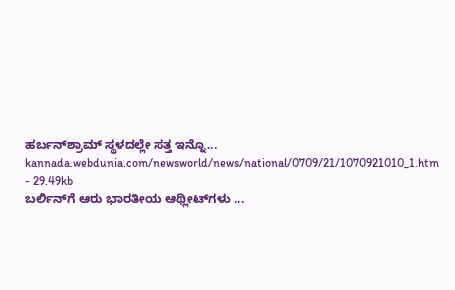ಹರ್ಬನ್‌ಶ್ರಾಮ್ ಸ್ಥಳದಲ್ಲೇ ಸತ್ತ ಇನ್ನೊ...
kannada.webdunia.com/newsworld/news/national/0709/21/1070921010_1.htm - 29.49kb
ಬರ್ಲಿನ್‌ಗೆ ಆರು ಭಾರತೀಯ ಆಥ್ಲೀಟ್‌ಗಳು ...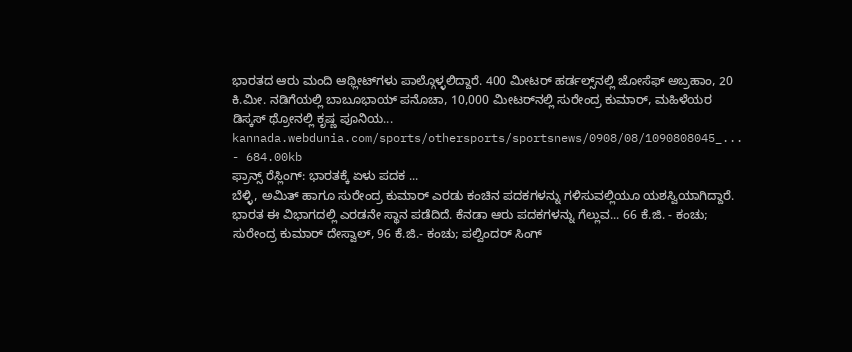ಭಾರತದ ಆರು ಮಂದಿ ಆಥ್ಲೀಟ್‌ಗಳು ಪಾಲ್ಗೊಳ್ಳಲಿದ್ದಾರೆ. 400 ಮೀಟರ್ ಹರ್ಡಲ್ಸ್‌ನಲ್ಲಿ ಜೋಸೆಫ್ ಅಬ್ರಹಾಂ, 20 ಕಿ.ಮೀ. ನಡಿಗೆಯಲ್ಲಿ ಬಾಬೂಭಾಯ್ ಪನೊಚಾ, 10,000 ಮೀಟರ್‌ನಲ್ಲಿ ಸುರೇಂದ್ರ ಕುಮಾರ್, ಮಹಿಳೆಯರ ಡಿಸ್ಕಸ್ ಥ್ರೋನಲ್ಲಿ ಕೃಷ್ಣ ಪೂನಿಯ...
kannada.webdunia.com/sports/othersports/sportsnews/0908/08/1090808045_... - 684.00kb
ಫ್ರಾನ್ಸ್ ರೆಸ್ಲಿಂಗ್: ಭಾರತಕ್ಕೆ ಏಳು ಪದಕ ...
ಬೆಳ್ಳಿ, ಅಮಿತ್ ಹಾಗೂ ಸುರೇಂದ್ರ ಕುಮಾರ್ ಎರಡು ಕಂಚಿನ ಪದಕಗಳನ್ನು ಗಳಿಸುವಲ್ಲಿಯೂ ಯಶಸ್ವಿಯಾಗಿದ್ದಾರೆ. ಭಾರತ ಈ ವಿಭಾಗದಲ್ಲಿ ಎರಡನೇ ಸ್ಥಾನ ಪಡೆದಿದೆ. ಕೆನಡಾ ಆರು ಪದಕಗಳನ್ನು ಗೆಲ್ಲುವ... 66 ಕೆ.ಜಿ. - ಕಂಚು; ಸುರೇಂದ್ರ ಕುಮಾರ್ ದೇಸ್ವಾಲ್, 96 ಕೆ.ಜಿ.- ಕಂಚು; ಪಲ್ವಿಂದರ್ ಸಿಂಗ್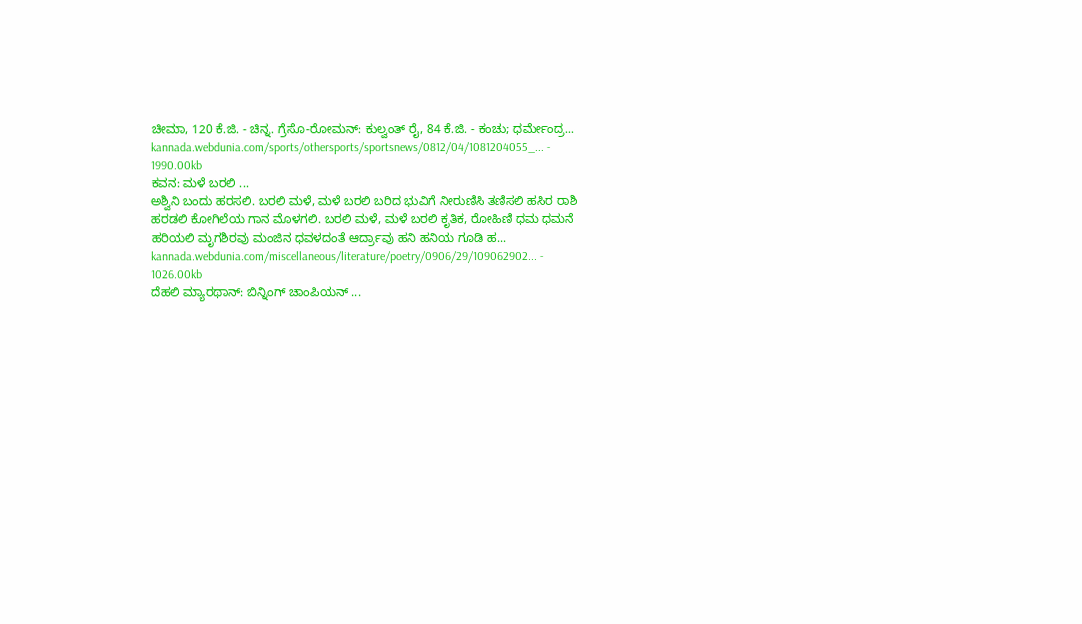ಚೀಮಾ, 120 ಕೆ.ಜಿ. - ಚಿನ್ನ. ಗ್ರೆಸೊ-ರೋಮನ್: ಕುಲ್ವಂತ್ ರೈ, 84 ಕೆ.ಜಿ. - ಕಂಚು; ಧರ್ಮೇಂದ್ರ...
kannada.webdunia.com/sports/othersports/sportsnews/0812/04/1081204055_... - 1990.00kb
ಕವನ: ಮಳೆ ಬರಲಿ ...
ಅಶ್ವಿನಿ ಬಂದು ಹರಸಲಿ. ಬರಲಿ ಮಳೆ, ಮಳೆ ಬರಲಿ ಬರಿದ ಭುವಿಗೆ ನೀರುಣಿಸಿ ತಣಿಸಲಿ ಹಸಿರ ರಾಶಿ ಹರಡಲಿ ಕೋಗಿಲೆಯ ಗಾನ ಮೊಳಗಲಿ. ಬರಲಿ ಮಳೆ, ಮಳೆ ಬರಲಿ ಕೃತಿಕ, ರೋಹಿಣಿ ಧಮ ಧಮನೆ ಹರಿಯಲಿ ಮೃಗಶಿರವು ಮಂಜಿನ ಧವಳದಂತೆ ಆರ್ದ್ರಾವು ಹನಿ ಹನಿಯ ಗೂಡಿ ಹ...
kannada.webdunia.com/miscellaneous/literature/poetry/0906/29/109062902... - 1026.00kb
ದೆಹಲಿ ಮ್ಯಾರಥಾನ್: ಬಿನ್ನಿಂಗ್ ಚಾಂಪಿಯನ್ ...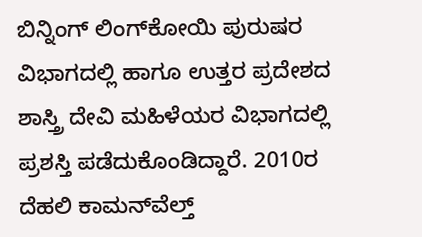ಬಿನ್ನಿಂಗ್ ಲಿಂಗ್‌ಕೋಯಿ ಪುರುಷರ ವಿಭಾಗದಲ್ಲಿ ಹಾಗೂ ಉತ್ತರ ಪ್ರದೇಶದ ಶಾಸ್ತ್ರಿ ದೇವಿ ಮಹಿಳೆಯರ ವಿಭಾಗದಲ್ಲಿ ಪ್ರಶಸ್ತಿ ಪಡೆದುಕೊಂಡಿದ್ದಾರೆ. 2010ರ ದೆಹಲಿ ಕಾಮನ್‌ವೆಲ್ತ್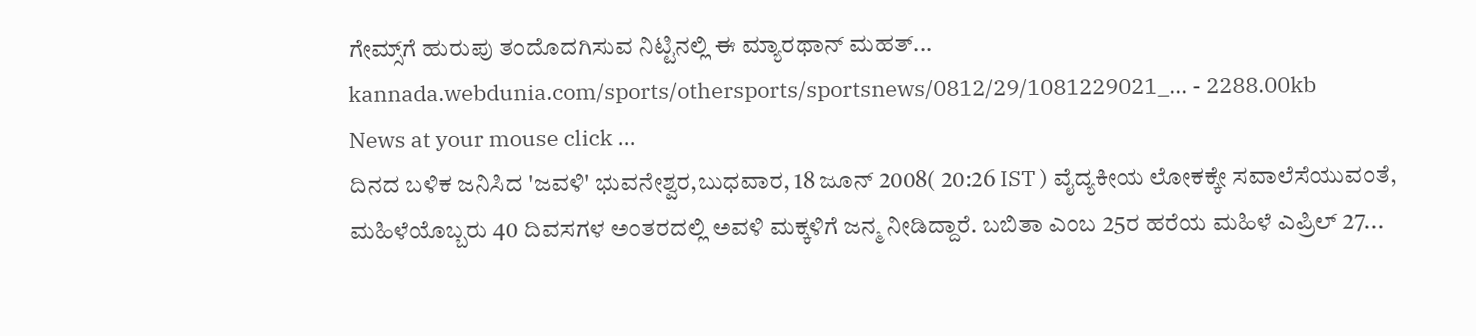ಗೇಮ್ಸ್‌ಗೆ ಹುರುಪು ತಂದೊದಗಿಸುವ ನಿಟ್ಟಿನಲ್ಲಿ ಈ ಮ್ಯಾರಥಾನ್ ಮಹತ್...
kannada.webdunia.com/sports/othersports/sportsnews/0812/29/1081229021_... - 2288.00kb
News at your mouse click ...
ದಿನದ ಬಳಿಕ ಜನಿಸಿದ 'ಜವಳಿ' ಭುವನೇಶ್ವರ,ಬುಧವಾರ, 18 ಜೂನ್ 2008( 20:26 IST ) ವೈದ್ಯಕೀಯ ಲೋಕಕ್ಕೇ ಸವಾಲೆಸೆಯುವಂತೆ, ಮಹಿಳೆಯೊಬ್ಬರು 40 ದಿವಸಗಳ ಅಂತರದಲ್ಲಿ ಅವಳಿ ಮಕ್ಕಳಿಗೆ ಜನ್ಮ ನೀಡಿದ್ದಾರೆ. ಬಬಿತಾ ಎಂಬ 25ರ ಹರೆಯ ಮಹಿಳೆ ಎಪ್ರಿಲ್ 27...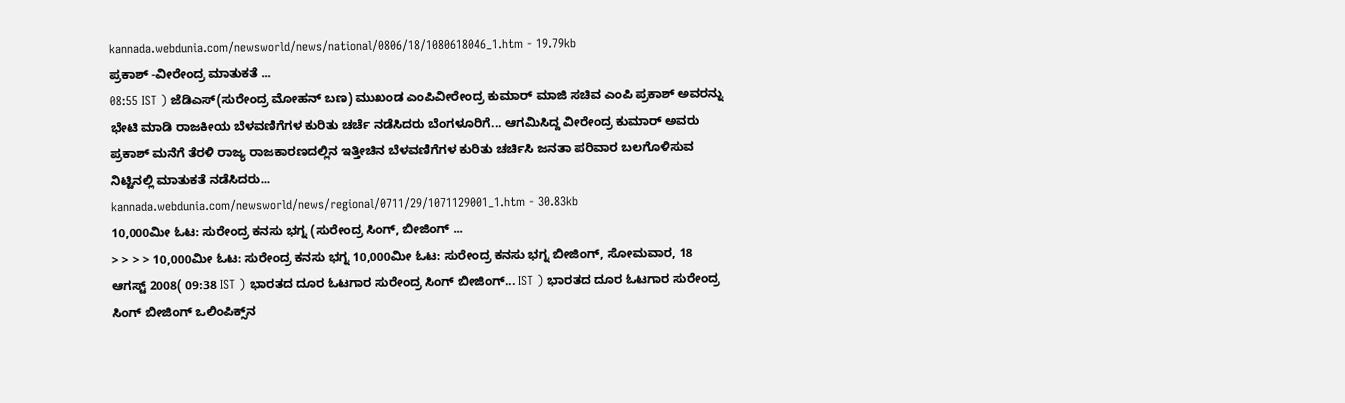kannada.webdunia.com/newsworld/news/national/0806/18/1080618046_1.htm - 19.79kb
ಪ್ರಕಾಶ್ -ವೀರೇಂದ್ರ ಮಾತುಕತೆ ...
08:55 IST ) ಜೆಡಿಎಸ್(ಸುರೇಂದ್ರ ಮೋಹನ್ ಬಣ) ಮುಖಂಡ ಎಂಪಿವೀರೇಂದ್ರ ಕುಮಾರ್ ಮಾಜಿ ಸಚಿವ ಎಂಪಿ ಪ್ರಕಾಶ್ ಅವರನ್ನು ಭೇಟಿ ಮಾಡಿ ರಾಜಕೀಯ ಬೆಳವಣಿಗೆಗಳ ಕುರಿತು ಚರ್ಚೆ ನಡೆಸಿದರು ಬೆಂಗಳೂರಿಗೆ... ಆಗಮಿಸಿದ್ದ ವೀರೇಂದ್ರ ಕುಮಾರ್ ಅವರು ಪ್ರಕಾಶ್ ಮನೆಗೆ ತೆರಳಿ ರಾಜ್ಯ ರಾಜಕಾರಣದಲ್ಲಿನ ಇತ್ತೀಚಿನ ಬೆಳವಣಿಗೆಗಳ ಕುರಿತು ಚರ್ಚಿಸಿ ಜನತಾ ಪರಿವಾರ ಬಲಗೊಳಿಸುವ ನಿಟ್ಟಿನಲ್ಲಿ ಮಾತುಕತೆ ನಡೆಸಿದರು...
kannada.webdunia.com/newsworld/news/regional/0711/29/1071129001_1.htm - 30.83kb
10,000ಮೀ ಓಟ: ಸುರೇಂದ್ರ ಕನಸು ಭಗ್ನ (ಸುರೇಂದ್ರ ಸಿಂಗ್‌, ಬೀಜಿಂಗ್ ...
> > > > 10,000ಮೀ ಓಟ: ಸುರೇಂದ್ರ ಕನಸು ಭಗ್ನ 10,000ಮೀ ಓಟ: ಸುರೇಂದ್ರ ಕನಸು ಭಗ್ನ ಬೀಜಿಂಗ್, ಸೋಮವಾರ, 18 ಆಗಸ್ಟ್ 2008( 09:38 IST ) ಭಾರತದ ದೂರ ಓಟಗಾರ ಸುರೇಂದ್ರ ಸಿಂಗ್‌ ಬೀಜಿಂಗ್... IST ) ಭಾರತದ ದೂರ ಓಟಗಾರ ಸುರೇಂದ್ರ ಸಿಂಗ್‌ ಬೀಜಿಂಗ್ ಒಲಿಂಪಿಕ್ಸ್‌ನ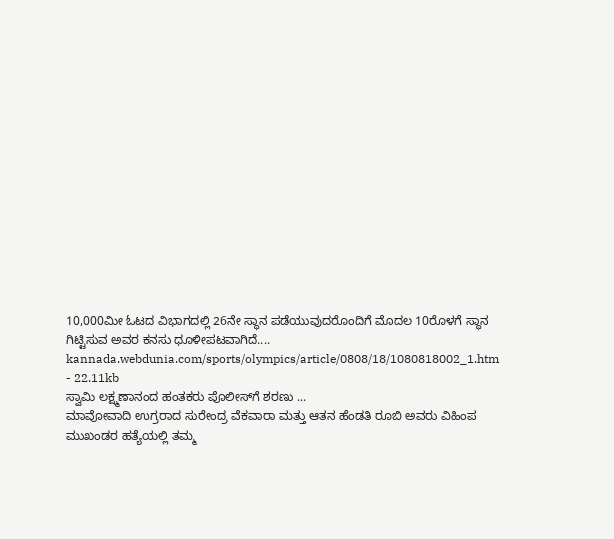10,000ಮೀ ಓಟದ ವಿಭಾಗದಲ್ಲಿ 26ನೇ ಸ್ಥಾನ ಪಡೆಯುವುದರೊಂದಿಗೆ ಮೊದಲ 10ರೊಳಗೆ ಸ್ಥಾನ ಗಿಟ್ಟಿಸುವ ಅವರ ಕನಸು ಧೂಳೀಪಟವಾಗಿದೆ....
kannada.webdunia.com/sports/olympics/article/0808/18/1080818002_1.htm - 22.11kb
ಸ್ವಾಮಿ ಲಕ್ಷ್ಮಣಾನಂದ ಹಂತಕರು ಪೊಲೀಸ್‌ಗೆ ಶರಣು ...
ಮಾವೋವಾದಿ ಉಗ್ರರಾದ ಸುರೇಂದ್ರ ವೆಕವಾರಾ ಮತ್ತು ಆತನ ಹೆಂಡತಿ ರೂಬಿ ಅವರು ವಿಹಿಂಪ ಮುಖಂಡರ ಹತ್ಯೆಯಲ್ಲಿ ತಮ್ಮ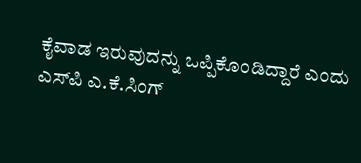ಕೈವಾಡ ಇರುವುದನ್ನು ಒಪ್ಪಿಕೊಂಡಿದ್ದಾರೆ ಎಂದು ಎಸ್‌ಪಿ ಎ.ಕೆ.ಸಿಂಗ್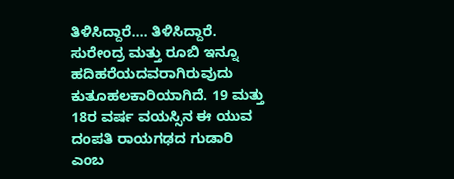ತಿಳಿಸಿದ್ದಾರೆ.... ತಿಳಿಸಿದ್ದಾರೆ. ಸುರೇಂದ್ರ ಮತ್ತು ರೂಬಿ ಇನ್ನೂ ಹದಿಹರೆಯದವರಾಗಿರುವುದು ಕುತೂಹಲಕಾರಿಯಾಗಿದೆ. 19 ಮತ್ತು 18ರ ವರ್ಷ ವಯಸ್ಸಿನ ಈ ಯುವ ದಂಪತಿ ರಾಯಗಢದ ಗುಡಾರಿ ಎಂಬ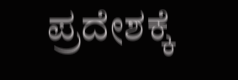ಪ್ರದೇಶಕ್ಕೆ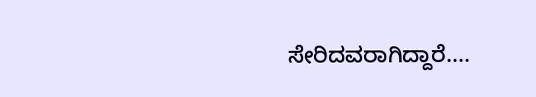ಸೇರಿದವರಾಗಿದ್ದಾರೆ....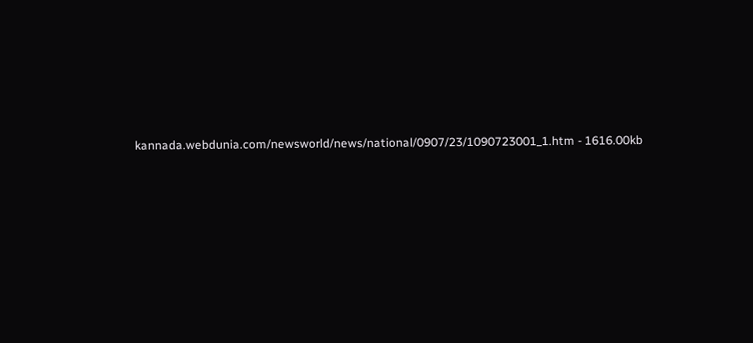kannada.webdunia.com/newsworld/news/national/0907/23/1090723001_1.htm - 1616.00kb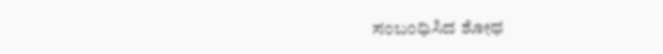ಸಂಬಂಧಿಸಿದ ಶೋಧ